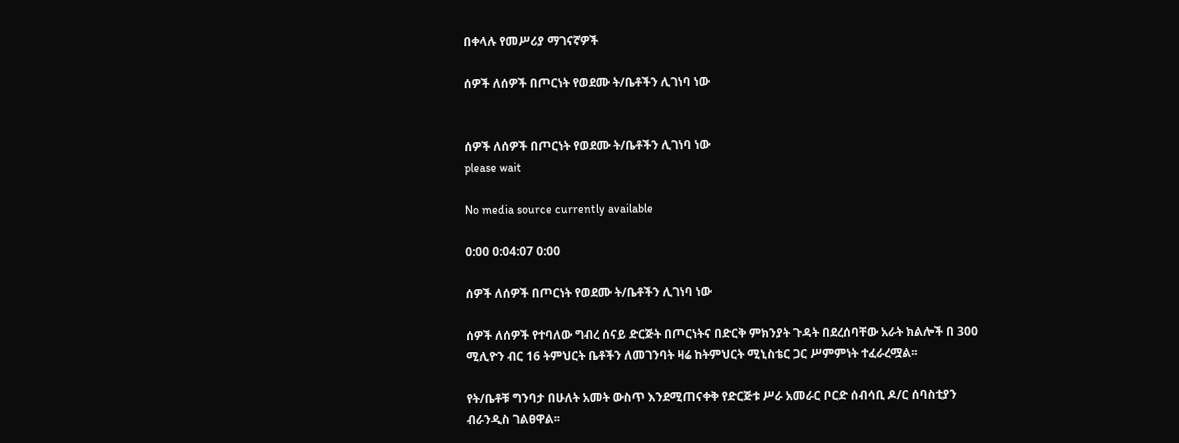በቀላሉ የመሥሪያ ማገናኛዎች

ሰዎች ለሰዎች በጦርነት የወደሙ ት/ቤቶችን ሊገነባ ነው


ሰዎች ለሰዎች በጦርነት የወደሙ ት/ቤቶችን ሊገነባ ነው
please wait

No media source currently available

0:00 0:04:07 0:00

ሰዎች ለሰዎች በጦርነት የወደሙ ት/ቤቶችን ሊገነባ ነው

ሰዎች ለሰዎች የተባለው ግብረ ሰናይ ድርጅት በጦርነትና በድርቅ ምክንያት ጉዳት በደረሰባቸው አራት ክልሎች በ 300 ሚሊዮን ብር 16 ትምህርት ቤቶችን ለመገንባት ዛሬ ከትምህርት ሚኒስቴር ጋር ሥምምነት ተፈራረሟል፡፡

የት/ቤቶቹ ግንባታ በሁለት አመት ውስጥ እንደሚጠናቀቅ የድርጅቱ ሥራ አመራር ቦርድ ሰብሳቢ ዶ/ር ሰባስቲያን ብራንዲስ ገልፀዋል፡፡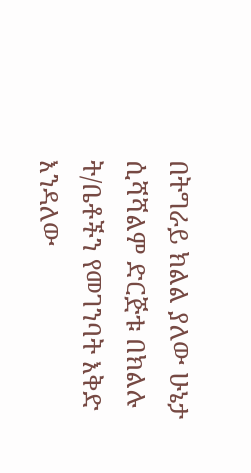በትግራይ ክልል ያለው ሁኔታ ሲሻሻልም ድርጅቱ በክልሉ ት/ቤቶችን የመገንባት እቅድ እንዳለው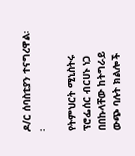ዶ/ር ሰባስቲያን ተናግረዋል፡፡

የትምህርት ሚኒስትሩ ፕሮፌሰር ብርሀኑ ነጋ በበኩላቸው ከትግራይ ውጭ ባሉት ክልሎች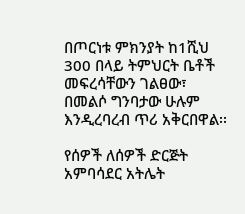በጦርነቱ ምክንያት ከ1ሺህ 300 በላይ ትምህርት ቤቶች መፍረሳቸውን ገልፀው፣ በመልሶ ግንባታው ሁሉም እንዲረባረብ ጥሪ አቅርበዋል፡፡

የሰዎች ለሰዎች ድርጅት አምባሳደር አትሌት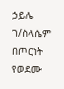ኃይሌ ገ/ስላሴም በጦርነት የወደሙ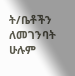ት/ቤቶችን ለመገንባት ሁሉም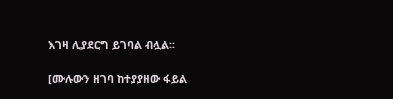እገዛ ሊያደርግ ይገባል ብሏል፡፡

[ሙሉውን ዘገባ ከተያያዘው ፋይል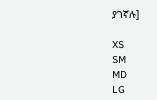ያገኛሉ]

XS
SM
MD
LG